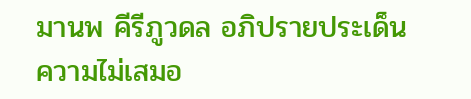มานพ คีรีภูวดล อภิปรายประเด็นความไม่เสมอ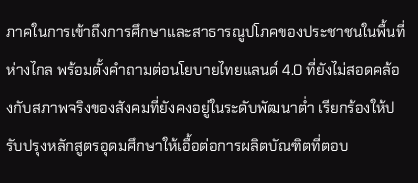ภาคในการเข้าถึงการศึกษาและสาธารณูปโภคของประชาชนในพื้นที่ห่างไกล พร้อมตั้งคำถามต่อนโยบายไทยแลนด์ 4.0 ที่ยังไม่สอดคล้องกับสภาพจริงของสังคมที่ยังคงอยู่ในระดับพัฒนาต่ำ เรียกร้องให้ปรับปรุงหลักสูตรอุดมศึกษาให้เอื้อต่อการผลิตบัณฑิตที่ตอบ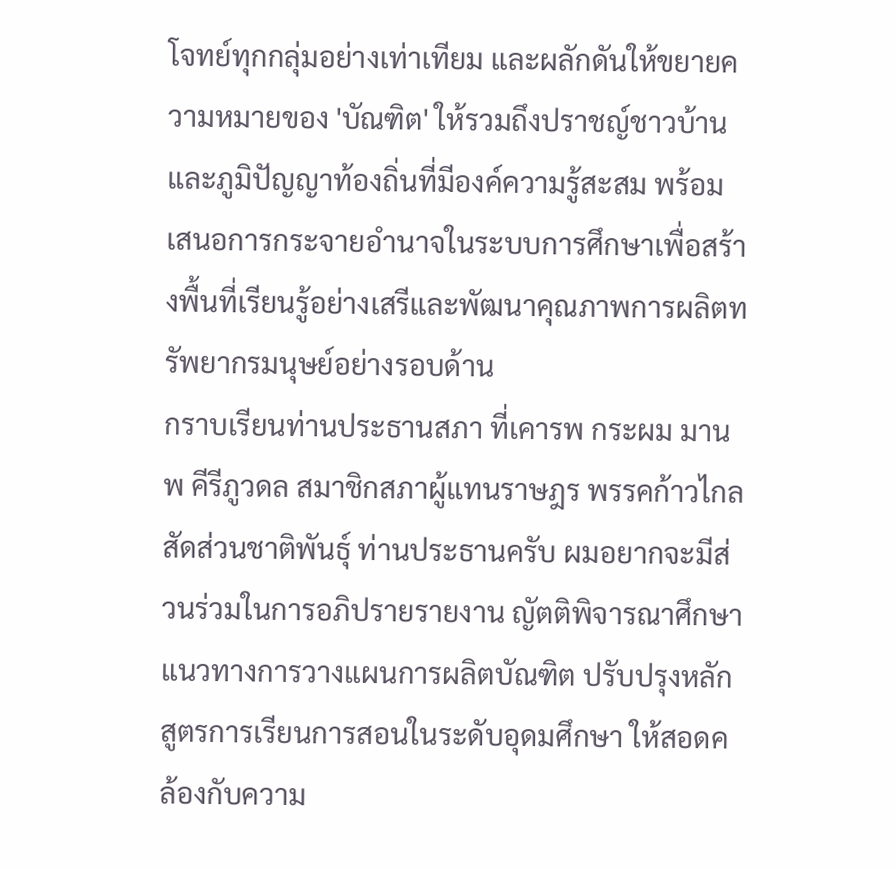โจทย์ทุกกลุ่มอย่างเท่าเทียม และผลักดันให้ขยายความหมายของ 'บัณฑิต' ให้รวมถึงปราชญ์ชาวบ้านและภูมิปัญญาท้องถิ่นที่มีองค์ความรู้สะสม พร้อมเสนอการกระจายอำนาจในระบบการศึกษาเพื่อสร้างพื้นที่เรียนรู้อย่างเสรีและพัฒนาคุณภาพการผลิตทรัพยากรมนุษย์อย่างรอบด้าน
กราบเรียนท่านประธานสภา ที่เคารพ กระผม มานพ คีรีภูวดล สมาชิกสภาผู้แทนราษฎร พรรคก้าวไกล สัดส่วนชาติพันธุ์ ท่านประธานครับ ผมอยากจะมีส่วนร่วมในการอภิปรายรายงาน ญัตติพิจารณาศึกษา แนวทางการวางแผนการผลิตบัณฑิต ปรับปรุงหลักสูตรการเรียนการสอนในระดับอุดมศึกษา ให้สอดคล้องกับความ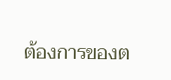ต้องการของต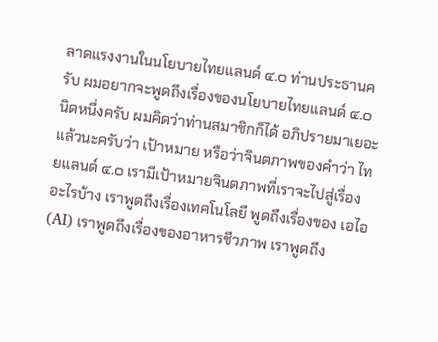ลาดแรงงานในนโยบายไทยแลนด์ ๔.๐ ท่านประธานครับ ผมอยากจะพูดถึงเรื่องของนโยบายไทยแลนด์ ๔.๐ นิดหนึ่งครับ ผมคิดว่าท่านสมาชิกก็ได้ อภิปรายมาเยอะแล้วนะครับว่า เป้าหมาย หรือว่าจินตภาพของคำว่า ไทยแลนด์ ๔.๐ เรามีเป้าหมายจินตภาพที่เราจะไปสู่เรื่องอะไรบ้าง เราพูดถึงเรื่องเทคโนโลยี พูดถึงเรื่องของ เอไอ (AI) เราพูดถึงเรื่องของอาหารชีวภาพ เราพูดถึง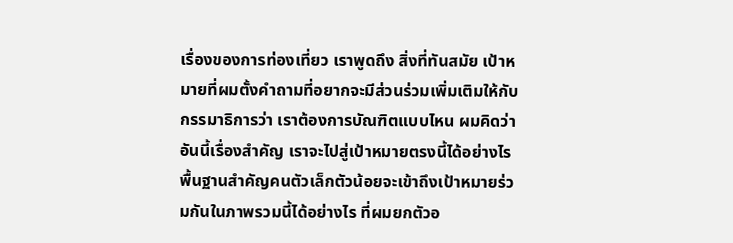เรื่องของการท่องเที่ยว เราพูดถึง สิ่งที่ทันสมัย เป้าหมายที่ผมตั้งคำถามที่อยากจะมีส่วนร่วมเพิ่มเติมให้กับกรรมาธิการว่า เราต้องการบัณฑิตแบบไหน ผมคิดว่าอันนี้เรื่องสำคัญ เราจะไปสู่เป้าหมายตรงนี้ได้อย่างไร พื้นฐานสำคัญคนตัวเล็กตัวน้อยจะเข้าถึงเป้าหมายร่วมกันในภาพรวมนี้ได้อย่างไร ที่ผมยกตัวอ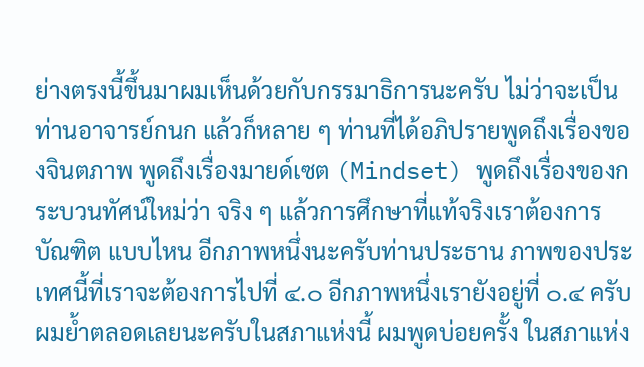ย่างตรงนี้ขึ้นมาผมเห็นด้วยกับกรรมาธิการนะครับ ไม่ว่าจะเป็นท่านอาจารย์กนก แล้วก็หลาย ๆ ท่านที่ได้อภิปรายพูดถึงเรื่องของจินตภาพ พูดถึงเรื่องมายด์เซต (Mindset) พูดถึงเรื่องของกระบวนทัศน์ใหม่ว่า จริง ๆ แล้วการศึกษาที่แท้จริงเราต้องการบัณฑิต แบบไหน อีกภาพหนึ่งนะครับท่านประธาน ภาพของประเทศนี้ที่เราจะต้องการไปที่ ๔.๐ อีกภาพหนึ่งเรายังอยู่ที่ ๐.๔ ครับ ผมย้ำตลอดเลยนะครับในสภาแห่งนี้ ผมพูดบ่อยครั้ง ในสภาแห่ง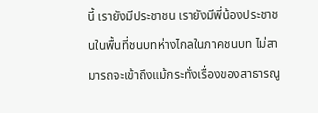นี้ เรายังมีประชาชน เรายังมีพี่น้องประชาชนในพื้นที่ชนบทห่างไกลในภาคชนบท ไม่สามารถจะเข้าถึงแม้กระทั่งเรื่องของสาธารณู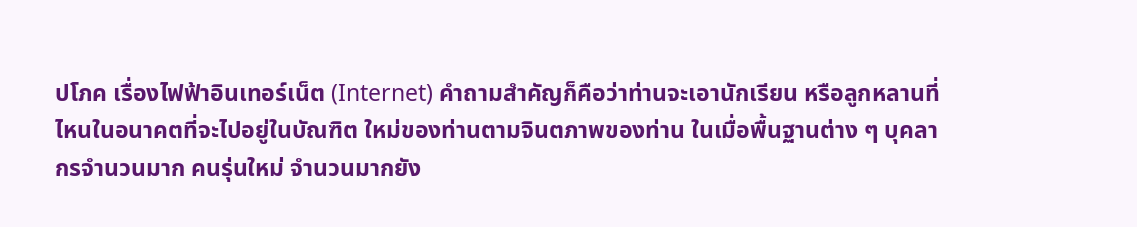ปโภค เรื่องไฟฟ้าอินเทอร์เน็ต (Internet) คำถามสำคัญก็คือว่าท่านจะเอานักเรียน หรือลูกหลานที่ไหนในอนาคตที่จะไปอยู่ในบัณฑิต ใหม่ของท่านตามจินตภาพของท่าน ในเมื่อพื้นฐานต่าง ๆ บุคลากรจำนวนมาก คนรุ่นใหม่ จำนวนมากยัง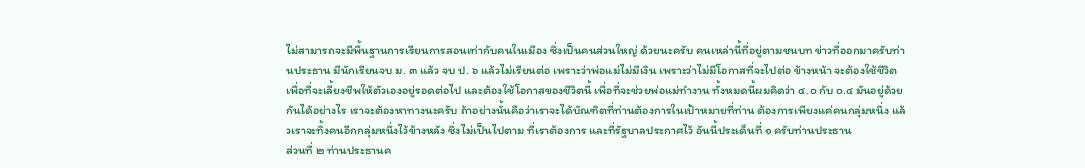ไม่สามารถจะมีพื้นฐานการเรียนการสอนเท่ากับคนในเมือง ซึ่งเป็นคนส่วนใหญ่ ด้วยนะครับ คนเหล่านี้ที่อยู่ตามชนบท ข่าวที่ออกมาครับท่านประธาน มีนักเรียนจบ ม. ๓ แล้ว จบ ป. ๖ แล้วไม่เรียนต่อ เพราะว่าพ่อแม่ไม่มีเงิน เพราะว่าไม่มีโอกาสที่จะไปต่อ ข้างหน้า จะต้องใช้ชีวิตเพื่อที่จะเลี้ยงชีพให้ตัวเองอยู่รอดต่อไป และต้องใช้โอกาสของชีวิตนี้ เพื่อที่จะช่วยพ่อแม่ทำงาน ทั้งหมดนี้ผมคิดว่า ๔.๐ กับ ๐.๔ มันอยู่ด้วยกันได้อย่างไร เราจะต้องหาทางนะครับ ถ้าอย่างนั้นคือว่าเราจะได้บัณฑิตที่ท่านต้องการในเป้าหมายที่ท่าน ต้องการเพียงแค่คนกลุ่มหนึ่ง แล้วเราจะทิ้งคนอีกกลุ่มหนึ่งไว้ข้างหลัง ซึ่งไม่เป็นไปตาม ที่เราต้องการ และที่รัฐบาลประกาศไว้ อันนี้ประเด็นที่ ๑ ครับท่านประธาน
ส่วนที่ ๒ ท่านประธานค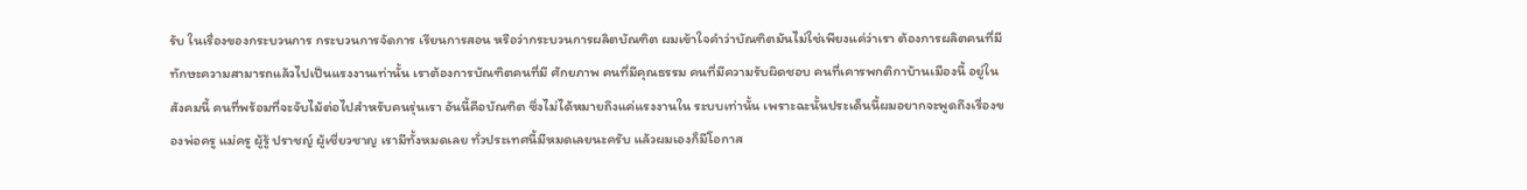รับ ในเรื่องของกระบวนการ กระบวนการจัดการ เรียนการสอน หรือว่ากระบวนการผลิตบัณฑิต ผมเข้าใจคำว่าบัณฑิตมันไม่ใช่เพียงแค่ว่าเรา ต้องการผลิตคนที่มีทักษะความสามารถแล้วไปเป็นแรงงานเท่านั้น เราต้องการบัณฑิตคนที่มี ศักยภาพ คนที่มีคุณธรรม คนที่มีความรับผิดชอบ คนที่เคารพกติกาบ้านเมืองนี้ อยู่ในสังคมนี้ คนที่พร้อมที่จะจับไม้ต่อไปสำหรับคนรุ่นเรา อันนี้คือบัณฑิต ซึ่งไม่ได้หมายถึงแค่แรงงานใน ระบบเท่านั้น เพราะฉะนั้นประเด็นนี้ผมอยากจะพูดถึงเรื่องของพ่อครู แม่ครู ผู้รู้ ปราชญ์ ผู้เชี่ยวชาญ เรามีทั้งหมดเลย ทั่วประเทศนี้มีหมดเลยนะครับ แล้วผมเองก็มีโอกาส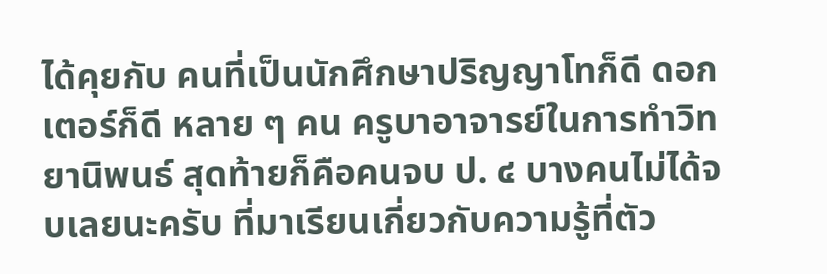ได้คุยกับ คนที่เป็นนักศึกษาปริญญาโทก็ดี ดอกเตอร์ก็ดี หลาย ๆ คน ครูบาอาจารย์ในการทำวิทยานิพนธ์ สุดท้ายก็คือคนจบ ป. ๔ บางคนไม่ได้จบเลยนะครับ ที่มาเรียนเกี่ยวกับความรู้ที่ตัว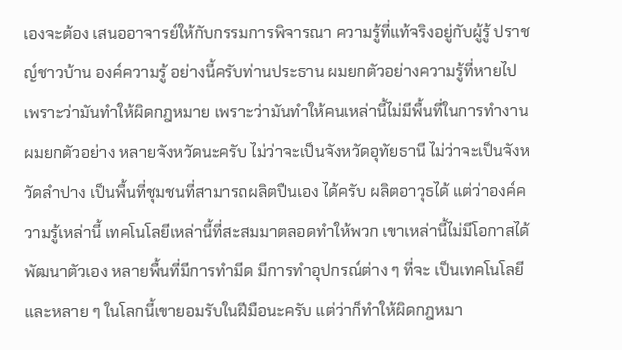เองจะต้อง เสนออาจารย์ให้กับกรรมการพิจารณา ความรู้ที่แท้จริงอยู่กับผู้รู้ ปราชญ์ชาวบ้าน องค์ความรู้ อย่างนี้ครับท่านประธาน ผมยกตัวอย่างความรู้ที่หายไป เพราะว่ามันทำให้ผิดกฎหมาย เพราะว่ามันทำให้คนเหล่านี้ไม่มีพื้นที่ในการทำงาน ผมยกตัวอย่าง หลายจังหวัดนะครับ ไม่ว่าจะเป็นจังหวัดอุทัยธานี ไม่ว่าจะเป็นจังหวัดลำปาง เป็นพื้นที่ชุมชนที่สามารถผลิตปืนเอง ได้ครับ ผลิตอาวุธได้ แต่ว่าองค์ความรู้เหล่านี้ เทคโนโลยีเหล่านี้ที่สะสมมาตลอดทำให้พวก เขาเหล่านี้ไม่มีโอกาสได้พัฒนาตัวเอง หลายพื้นที่มีการทำมีด มีการทำอุปกรณ์ต่าง ๆ ที่จะ เป็นเทคโนโลยี และหลาย ๆ ในโลกนี้เขายอมรับในฝีมือนะครับ แต่ว่าก็ทำให้ผิดกฎหมา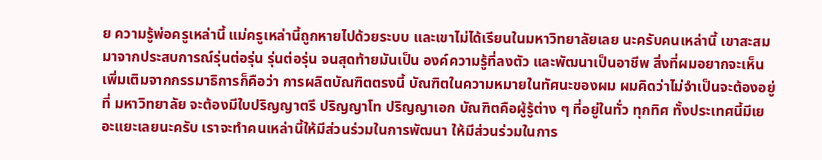ย ความรู้พ่อครูเหล่านี้ แม่ครูเหล่านี้ถูกหายไปด้วยระบบ และเขาไม่ได้เรียนในมหาวิทยาลัยเลย นะครับคนเหล่านี้ เขาสะสมมาจากประสบการณ์รุ่นต่อรุ่น รุ่นต่อรุ่น จนสุดท้ายมันเป็น องค์ความรู้ที่ลงตัว และพัฒนาเป็นอาชีพ สิ่งที่ผมอยากจะเห็นเพิ่มเติมจากกรรมาธิการก็คือว่า การผลิตบัณฑิตตรงนี้ บัณฑิตในความหมายในทัศนะของผม ผมคิดว่าไม่จำเป็นจะต้องอยู่ที่ มหาวิทยาลัย จะต้องมีใบปริญญาตรี ปริญญาโท ปริญญาเอก บัณฑิตคือผู้รู้ต่าง ๆ ที่อยู่ในทั่ว ทุกทิศ ทั้งประเทศนี้มีเยอะแยะเลยนะครับ เราจะทำคนเหล่านี้ให้มีส่วนร่วมในการพัฒนา ให้มีส่วนร่วมในการ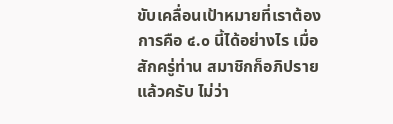ขับเคลื่อนเป้าหมายที่เราต้องการคือ ๔.๐ นี้ได้อย่างไร เมื่อสักครู่ท่าน สมาชิกก็อภิปรายแล้วครับ ไม่ว่า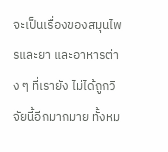จะเป็นเรื่องของสมุนไพรและยา และอาหารต่าง ๆ ที่เรายัง ไม่ได้ถูกวิจัยนี้อีกมากมาย ทั้งหม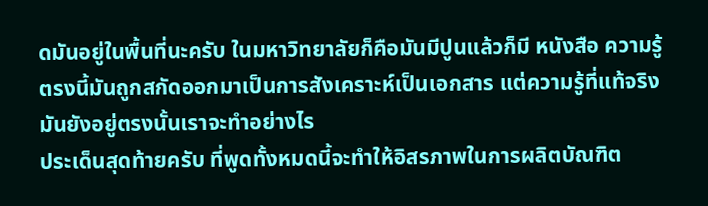ดมันอยู่ในพื้นที่นะครับ ในมหาวิทยาลัยก็คือมันมีปูนแล้วก็มี หนังสือ ความรู้ตรงนี้มันถูกสกัดออกมาเป็นการสังเคราะห์เป็นเอกสาร แต่ความรู้ที่แท้จริง มันยังอยู่ตรงนั้นเราจะทำอย่างไร
ประเด็นสุดท้ายครับ ที่พูดทั้งหมดนี้จะทำให้อิสรภาพในการผลิตบัณฑิต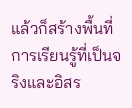แล้วก็สร้างพื้นที่การเรียนรู้ที่เป็นจริงและอิสร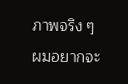ภาพจริง ๆ ผมอยากจะ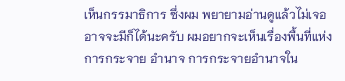เห็นกรรมาธิการ ซึ่งผม พยายามอ่านดูแล้วไม่เจอ อาจจะมีก็ได้นะครับ ผมอยากจะเห็นเรื่องพื้นที่แห่งการกระจาย อำนาจ การกระจายอำนาจใน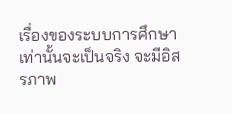เรื่องของระบบการศึกษาเท่านั้นจะเป็นจริง จะมีอิสรภาพ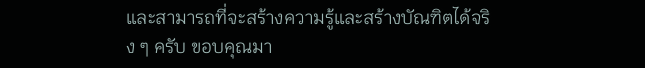และสามารถที่จะสร้างความรู้และสร้างบัณฑิตได้จริง ๆ ครับ ขอบคุณมา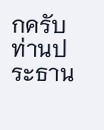กครับท่านประธาน